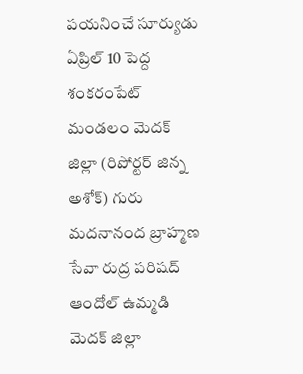పయనించే సూర్యుడు ఏప్రిల్ 10 పెద్ద శంకరంపేట్ మండలం మెదక్ జిల్లా (రిపోర్టర్ జిన్న అశోక్) గురు మదనానంద బ్రాహ్మణ సేవా రుద్ర పరిషద్ ఆందోల్ ఉమ్మడి మెదక్ జిల్లా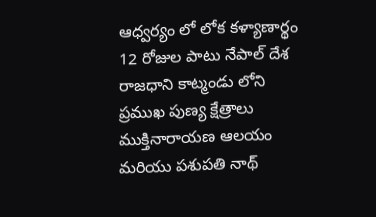ఆధ్వర్యం లో లోక కళ్యాణార్థం 12 రోజుల పాటు నేపాల్ దేశ రాజధాని కాట్మండు లోని ప్రముఖ పుణ్య క్షేత్రాలు ముక్తినారాయణ ఆలయం మరియు పశుపతి నాథ్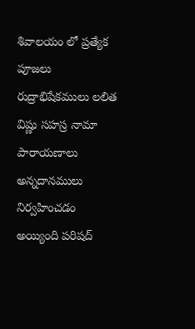శివాలయం లో ప్రత్యేక పూజలు రుద్రాభిషేకములు లలిత విష్ణు సహస్ర నామా పారాయణాలు అన్నదానములు నిర్వహించడం అయ్యింది పరిషద్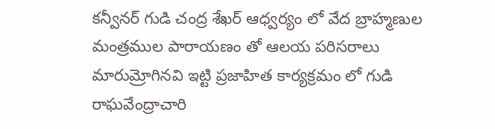కన్వీనర్ గుడి చంద్ర శేఖర్ ఆధ్వర్యం లో వేద బ్రాహ్మణుల మంత్రముల పారాయణం తో ఆలయ పరిసరాలు మారుమ్రోగినవి ఇట్టి ప్రజాహిత కార్యక్రమం లో గుడి రాఘవేంద్రాచారి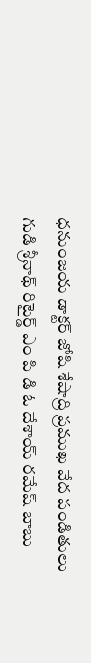ధనుంజయ డాక్టర్ జోషి శేషాద్రి ప్రముఖ వేద పండితులు గుడి శ్రీనాథ్ రిటైర్డ్ ఎం పి డి ఓ దేశాయ్ రమేష్ బాబు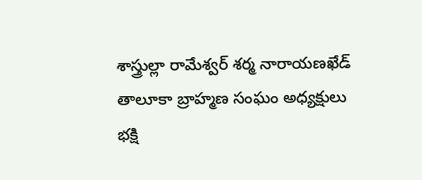శాస్త్రుల్లా రామేశ్వర్ శర్మ నారాయణఖేడ్ తాలూకా బ్రాహ్మణ సంఘం అధ్యక్షులు భక్షి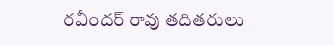రవీందర్ రావు తదితరులు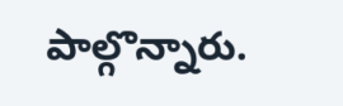పాల్గొన్నారు.